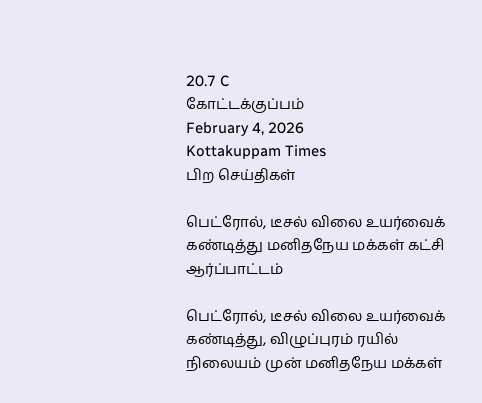20.7 C
கோட்டக்குப்பம்
February 4, 2026
Kottakuppam Times
பிற செய்திகள்

பெட்ரோல், டீசல் விலை உயர்வைக் கண்டித்து மனிதநேய மக்கள் கட்சி ஆர்ப்பாட்டம்

பெட்ரோல், டீசல் விலை உயர்வைக் கண்டித்து, விழுப்புரம் ரயில் நிலையம் முன் மனிதநேய மக்கள்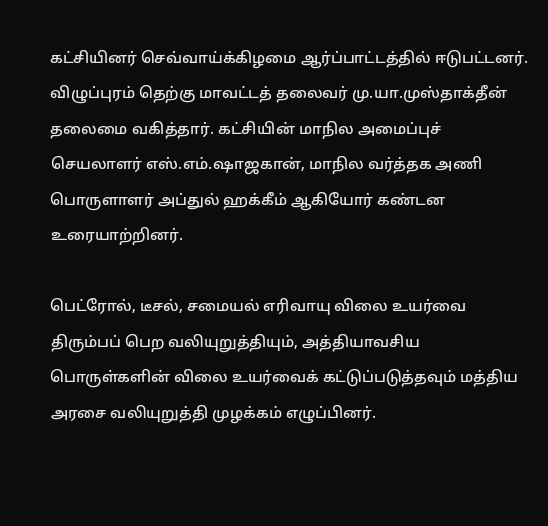கட்சியினர் செவ்வாய்க்கிழமை ஆர்ப்பாட்டத்தில் ஈடுபட்டனர். விழுப்புரம் தெற்கு மாவட்டத் தலைவர் மு.யா.முஸ்தாக்தீன் தலைமை வகித்தார். கட்சியின் மாநில அமைப்புச் செயலாளர் எஸ்.எம்.ஷாஜகான், மாநில வர்த்தக அணி பொருளாளர் அப்துல் ஹக்கீம் ஆகியோர் கண்டன உரையாற்றினர்.

பெட்ரோல், டீசல், சமையல் எரிவாயு விலை உயர்வை திரும்பப் பெற வலியுறுத்தியும், அத்தியாவசிய பொருள்களின் விலை உயர்வைக் கட்டுப்படுத்தவும் மத்திய அரசை வலியுறுத்தி முழக்கம் எழுப்பினர்.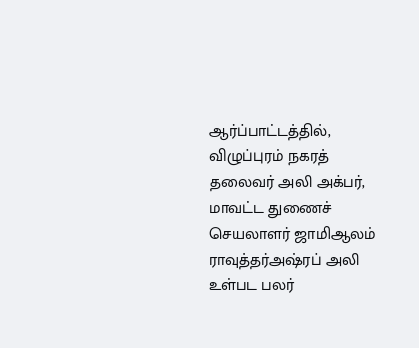ஆர்ப்பாட்டத்தில், விழுப்புரம் நகரத் தலைவர் அலி அக்பர், மாவட்ட துணைச் செயலாளர் ஜாமிஆலம் ராவுத்தர்அஷ்ரப் அலி உள்பட பலர்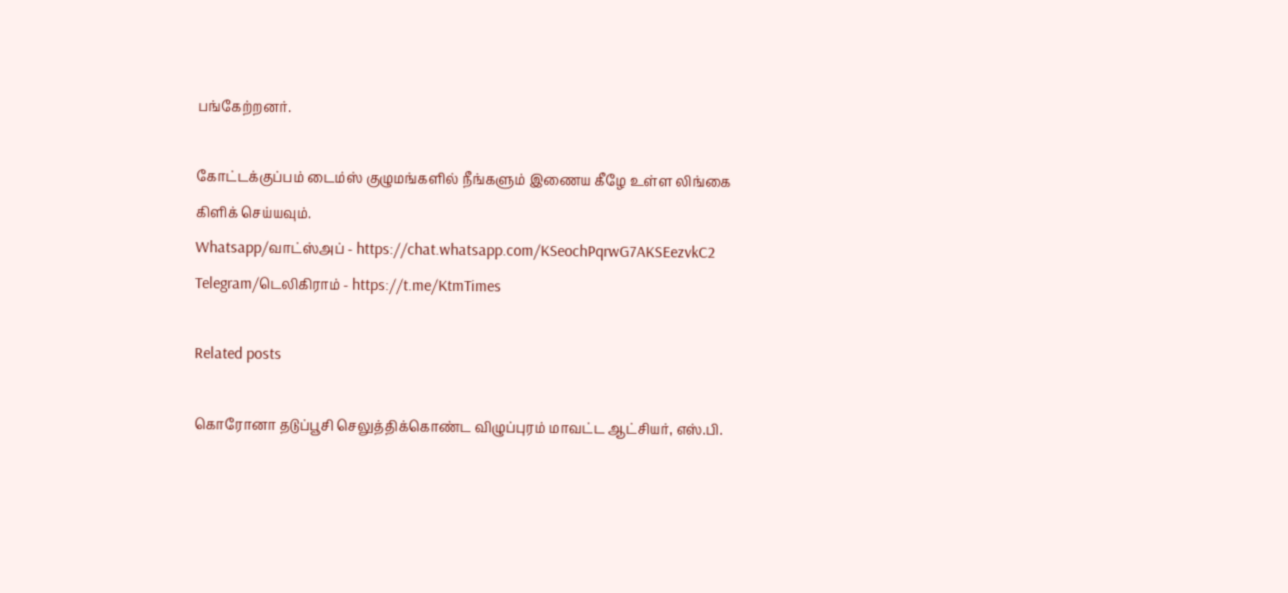பங்கேற்றனர்.

கோட்டக்குப்பம் டைம்ஸ் குழுமங்களில் நீங்களும் இணைய கீழே உள்ள லிங்கை கிளிக் செய்யவும்.
Whatsapp/வாட்ஸ்அப் - https://chat.whatsapp.com/KSeochPqrwG7AKSEezvkC2
Telegram/டெலிகிராம் - https://t.me/KtmTimes

Related posts

கொரோனா தடுப்பூசி செலுத்திக்கொண்ட விழுப்புரம் மாவட்ட ஆட்சியர், எஸ்.பி.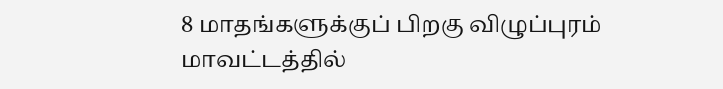8 மாதங்களுக்குப் பிறகு விழுப்புரம் மாவட்டத்தில்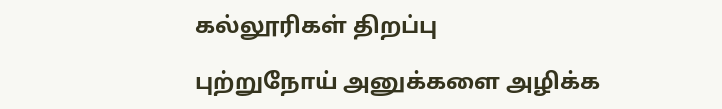கல்லூரிகள் திறப்பு

புற்றுநோய் அனுக்களை அழிக்க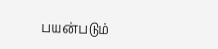பயன்படும்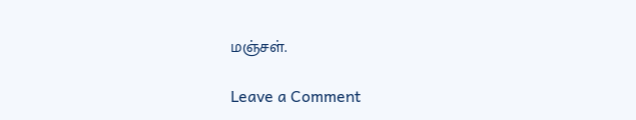மஞ்சள்.

Leave a Comment